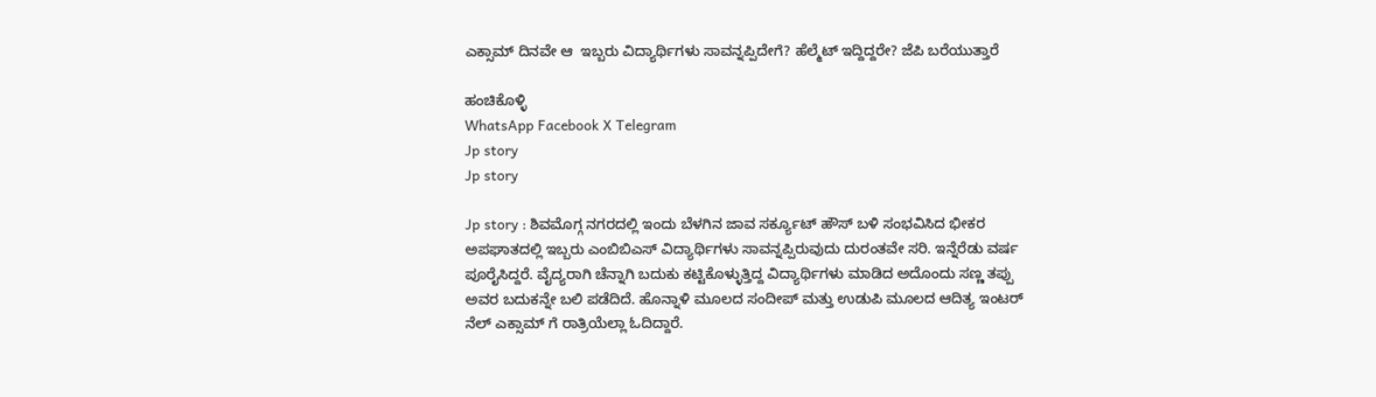ಎಕ್ಸಾಮ್ ದಿನವೇ ಆ  ಇಬ್ಬರು ವಿದ್ಯಾರ್ಥಿಗಳು ಸಾವನ್ನಪ್ಪಿದೇಗೆ? ಹೆಲ್ಮೆಟ್ ಇದ್ದಿದ್ದರೇ? ಜೆಪಿ ಬರೆಯುತ್ತಾರೆ

ಹಂಚಿಕೊಳ್ಳಿ
WhatsApp Facebook X Telegram
Jp story
Jp story

Jp story : ಶಿವಮೊಗ್ಗ ನಗರದಲ್ಲಿ ಇಂದು ಬೆಳಗಿನ ಜಾವ ಸರ್ಕ್ಯೂಟ್ ಹೌಸ್ ಬಳಿ ಸಂಭವಿಸಿದ ಭೀಕರ ಅಪಘಾತದಲ್ಲಿ ಇಬ್ಬರು ಎಂಬಿಬಿಎಸ್ ವಿದ್ಯಾರ್ಥಿಗಳು ಸಾವನ್ನಪ್ಪಿರುವುದು ದುರಂತವೇ ಸರಿ. ಇನ್ನೆರೆಡು ವರ್ಷ ಪೂರೈಸಿದ್ದರೆ. ವೈದ್ಯರಾಗಿ ಚೆನ್ನಾಗಿ ಬದುಕು ಕಟ್ಟಿಕೊಳ್ಳುತ್ತಿದ್ದ ವಿದ್ಯಾರ್ಥಿಗಳು ಮಾಡಿದ ಅದೊಂದು ಸಣ್ಣ ತಪ್ಪು ಅವರ ಬದುಕನ್ನೇ ಬಲಿ ಪಡೆದಿದೆ. ಹೊನ್ನಾಳಿ ಮೂಲದ ಸಂದೀಪ್ ಮತ್ತು ಉಡುಪಿ ಮೂಲದ ಆದಿತ್ಯ ಇಂಟರ್ ನೆಲ್ ಎಕ್ಸಾಮ್ ಗೆ ರಾತ್ರಿಯೆಲ್ಲಾ ಓದಿದ್ದಾರೆ.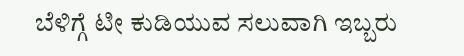ಬೆಳಿಗ್ಗೆ ಟೀ ಕುಡಿಯುವ ಸಲುವಾಗಿ ಇಬ್ಬರು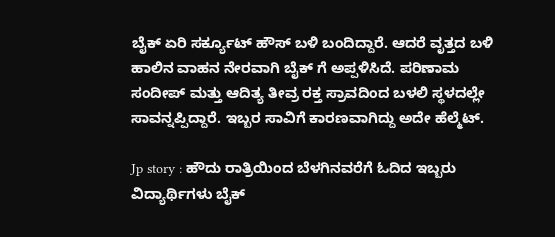ಬೈಕ್ ಏರಿ ಸರ್ಕ್ಯೂಟ್ ಹೌಸ್ ಬಳಿ ಬಂದಿದ್ದಾರೆ. ಆದರೆ ವೃತ್ತದ ಬಳಿ ಹಾಲಿನ ವಾಹನ ನೇರವಾಗಿ ಬೈಕ್ ಗೆ ಅಪ್ಪಳಿಸಿದೆ. ಪರಿಣಾಮ ಸಂದೀಪ್ ಮತ್ತು ಆದಿತ್ಯ ತೀವ್ರ ರಕ್ತ ಸ್ರಾವದಿಂದ ಬಳಲಿ ಸ್ಥಳದಲ್ಲೇ ಸಾವನ್ನಪ್ಪಿದ್ದಾರೆ. ಇಬ್ಬರ ಸಾವಿಗೆ ಕಾರಣವಾಗಿದ್ದು ಅದೇ ಹೆಲ್ಮೆಟ್.

Jp story : ಹೌದು ರಾತ್ರಿಯಿಂದ ಬೆಳಗಿನವರೆಗೆ ಓದಿದ ಇಬ್ಬರು ವಿದ್ಯಾರ್ಥಿಗಳು ಬೈಕ್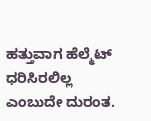ಹತ್ತುವಾಗ ಹೆಲ್ಮೆಟ್ ಧರಿಸಿರಲಿಲ್ಲ ಎಂಬುದೇ ದುರಂತ.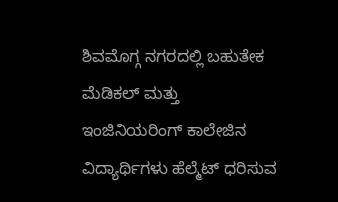ಶಿವಮೊಗ್ಗ ನಗರದಲ್ಲಿ ಬಹುತೇಕ ಮೆಡಿಕಲ್ ಮತ್ತು ಇಂಜಿನಿಯರಿಂಗ್ ಕಾಲೇಜಿನ ವಿದ್ಯಾರ್ಥಿಗಳು ಹೆಲ್ಮೆಟ್ ಧರಿಸುವ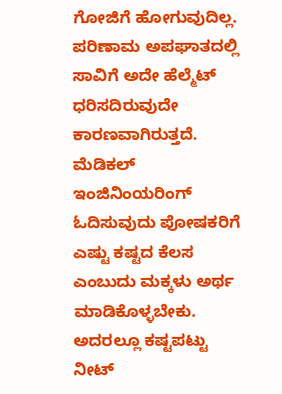ಗೋಜಿಗೆ ಹೋಗುವುದಿಲ್ಲ. ಪರಿಣಾಮ ಅಪಘಾತದಲ್ಲಿ ಸಾವಿಗೆ ಅದೇ ಹೆಲ್ಮೆಟ್ ಧರಿಸದಿರುವುದೇ ಕಾರಣವಾಗಿರುತ್ತದೆ. ಮೆಡಿಕಲ್ ಇಂಜಿನಿಂಯರಿಂಗ್ ಓದಿಸುವುದು ಪೋಷಕರಿಗೆ ಎಷ್ಟು ಕಷ್ಟದ ಕೆಲಸ ಎಂಬುದು ಮಕ್ಕಳು ಅರ್ಥ ಮಾಡಿಕೊಳ್ಳಬೇಕು. ಅದರಲ್ಲೂ ಕಷ್ಟಪಟ್ಟು ನೀಟ್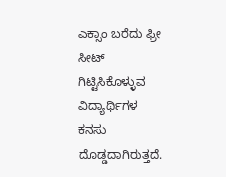ಎಕ್ಸಾಂ ಬರೆದು ಫ್ರೀ ಸೀಟ್ ಗಿಟ್ಟಿಸಿಕೊಳ್ಳುವ ವಿದ್ಯಾರ್ಥಿಗಳ ಕನಸು ದೊಡ್ಡದಾಗಿರುತ್ತದೆ.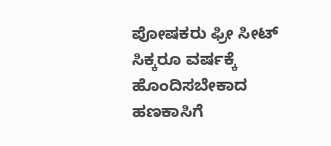ಪೋಷಕರು ಫ್ರೀ ಸೀಟ್ ಸಿಕ್ಕರೂ ವರ್ಷಕ್ಕೆ ಹೊಂದಿಸಬೇಕಾದ ಹಣಕಾಸಿಗೆ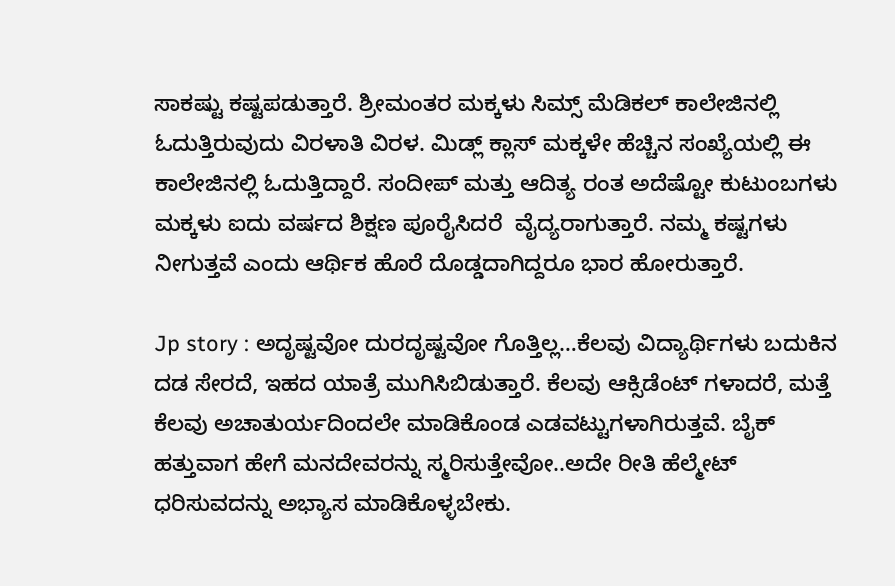ಸಾಕಷ್ಟು ಕಷ್ಟಪಡುತ್ತಾರೆ. ಶ್ರೀಮಂತರ ಮಕ್ಕಳು ಸಿಮ್ಸ್ ಮೆಡಿಕಲ್ ಕಾಲೇಜಿನಲ್ಲಿ ಓದುತ್ತಿರುವುದು ವಿರಳಾತಿ ವಿರಳ. ಮಿಡ್ಲ್ ಕ್ಲಾಸ್ ಮಕ್ಕಳೇ ಹೆಚ್ಚಿನ ಸಂಖ್ಯೆಯಲ್ಲಿ ಈ ಕಾಲೇಜಿನಲ್ಲಿ ಓದುತ್ತಿದ್ದಾರೆ. ಸಂದೀಪ್ ಮತ್ತು ಆದಿತ್ಯ ರಂತ ಅದೆಷ್ಟೋ ಕುಟುಂಬಗಳು ಮಕ್ಕಳು ಐದು ವರ್ಷದ ಶಿಕ್ಷಣ ಪೂರೈಸಿದರೆ  ವೈದ್ಯರಾಗುತ್ತಾರೆ. ನಮ್ಮ ಕಷ್ಟಗಳು ನೀಗುತ್ತವೆ ಎಂದು ಆರ್ಥಿಕ ಹೊರೆ ದೊಡ್ಡದಾಗಿದ್ದರೂ ಭಾರ ಹೋರುತ್ತಾರೆ.

Jp story : ಅದೃಷ್ಟವೋ ದುರದೃಷ್ಟವೋ ಗೊತ್ತಿಲ್ಲ…ಕೆಲವು ವಿದ್ಯಾರ್ಥಿಗಳು ಬದುಕಿನ ದಡ ಸೇರದೆ, ಇಹದ ಯಾತ್ರೆ ಮುಗಿಸಿಬಿಡುತ್ತಾರೆ. ಕೆಲವು ಆಕ್ಸಿಡೆಂಟ್ ಗಳಾದರೆ, ಮತ್ತೆ ಕೆಲವು ಅಚಾತುರ್ಯದಿಂದಲೇ ಮಾಡಿಕೊಂಡ ಎಡವಟ್ಟುಗಳಾಗಿರುತ್ತವೆ. ಬೈಕ್ ಹತ್ತುವಾಗ ಹೇಗೆ ಮನದೇವರನ್ನು ಸ್ಮರಿಸುತ್ತೇವೋ..ಅದೇ ರೀತಿ ಹೆಲ್ಮೇಟ್ ಧರಿಸುವದನ್ನು ಅಭ್ಯಾಸ ಮಾಡಿಕೊಳ್ಳಬೇಕು.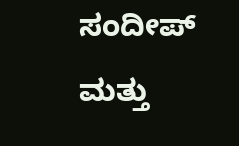ಸಂದೀಪ್ ಮತ್ತು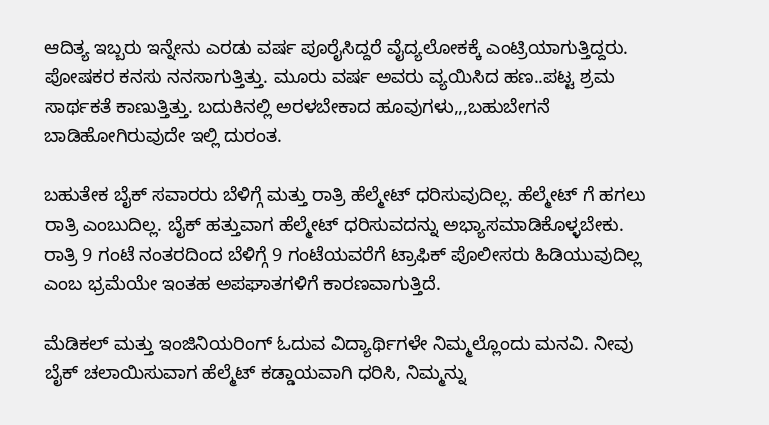ಆದಿತ್ಯ ಇಬ್ಬರು ಇನ್ನೇನು ಎರಡು ವರ್ಷ ಪೂರೈಸಿದ್ದರೆ ವೈದ್ಯಲೋಕಕ್ಕೆ ಎಂಟ್ರಿಯಾಗುತ್ತಿದ್ದರು. ಪೋಷಕರ ಕನಸು ನನಸಾಗುತ್ತಿತ್ತು. ಮೂರು ವರ್ಷ ಅವರು ವ್ಯಯಿಸಿದ ಹಣ..ಪಟ್ಟ ಶ್ರಮ ಸಾರ್ಥಕತೆ ಕಾಣುತ್ತಿತ್ತು. ಬದುಕಿನಲ್ಲಿ ಅರಳಬೇಕಾದ ಹೂವುಗಳು,,,ಬಹುಬೇಗನೆ ಬಾಡಿಹೋಗಿರುವುದೇ ಇಲ್ಲಿ ದುರಂತ.

ಬಹುತೇಕ ಬೈಕ್ ಸವಾರರು ಬೆಳಿಗ್ಗೆ ಮತ್ತು ರಾತ್ರಿ ಹೆಲ್ಮೇಟ್ ಧರಿಸುವುದಿಲ್ಲ. ಹೆಲ್ಮೇಟ್ ಗೆ ಹಗಲು ರಾತ್ರಿ ಎಂಬುದಿಲ್ಲ. ಬೈಕ್ ಹತ್ತುವಾಗ ಹೆಲ್ಮೇಟ್ ಧರಿಸುವದನ್ನು ಅಭ್ಯಾಸಮಾಡಿಕೊಳ್ಳಬೇಕು. ರಾತ್ರಿ 9 ಗಂಟೆ ನಂತರದಿಂದ ಬೆಳಿಗ್ಗೆ 9 ಗಂಟೆಯವರೆಗೆ ಟ್ರಾಫಿಕ್ ಪೊಲೀಸರು ಹಿಡಿಯುವುದಿಲ್ಲ ಎಂಬ ಭ್ರಮೆಯೇ ಇಂತಹ ಅಪಘಾತಗಳಿಗೆ ಕಾರಣವಾಗುತ್ತಿದೆ.

ಮೆಡಿಕಲ್ ಮತ್ತು ಇಂಜಿನಿಯರಿಂಗ್ ಓದುವ ವಿದ್ಯಾರ್ಥಿಗಳೇ ನಿಮ್ಮಲ್ಲೊಂದು ಮನವಿ. ನೀವು ಬೈಕ್ ಚಲಾಯಿಸುವಾಗ ಹೆಲ್ಮೆಟ್ ಕಡ್ಡಾಯವಾಗಿ ಧರಿಸಿ, ನಿಮ್ಮನ್ನು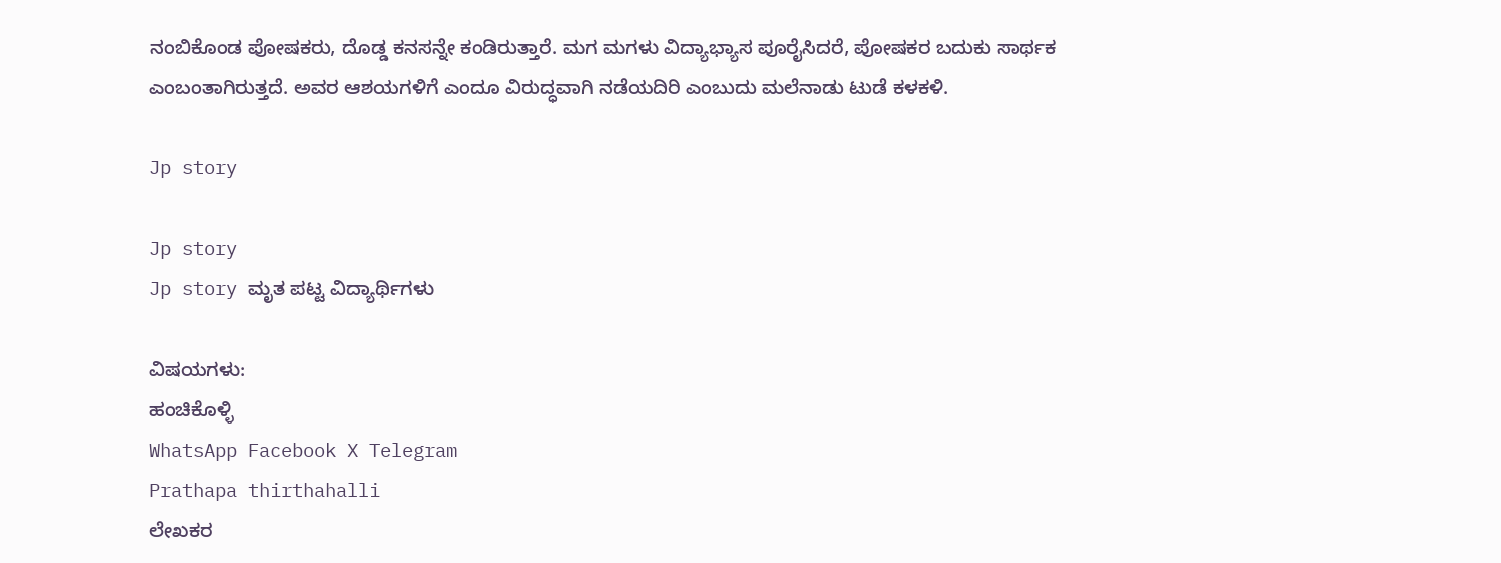ನಂಬಿಕೊಂಡ ಪೋಷಕರು, ದೊಡ್ಡ ಕನಸನ್ನೇ ಕಂಡಿರುತ್ತಾರೆ. ಮಗ ಮಗಳು ವಿದ್ಯಾಭ್ಯಾಸ ಪೂರೈಸಿದರೆ, ಪೋಷಕರ ಬದುಕು ಸಾರ್ಥಕ ಎಂಬಂತಾಗಿರುತ್ತದೆ. ಅವರ ಆಶಯಗಳಿಗೆ ಎಂದೂ ವಿರುದ್ಧವಾಗಿ ನಡೆಯದಿರಿ ಎಂಬುದು ಮಲೆನಾಡು ಟುಡೆ ಕಳಕಳಿ.

Jp story

Jp story
Jp story ಮೃತ ಪಟ್ಟ ವಿದ್ಯಾರ್ಥಿಗಳು

ವಿಷಯಗಳು:
ಹಂಚಿಕೊಳ್ಳಿ
WhatsApp Facebook X Telegram
Prathapa thirthahalli
ಲೇಖಕರ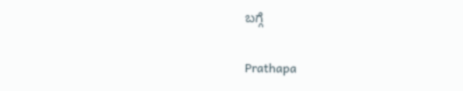ಬಗ್ಗೆ

Prathapa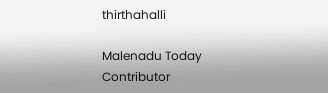thirthahalli

Malenadu Today Contributor